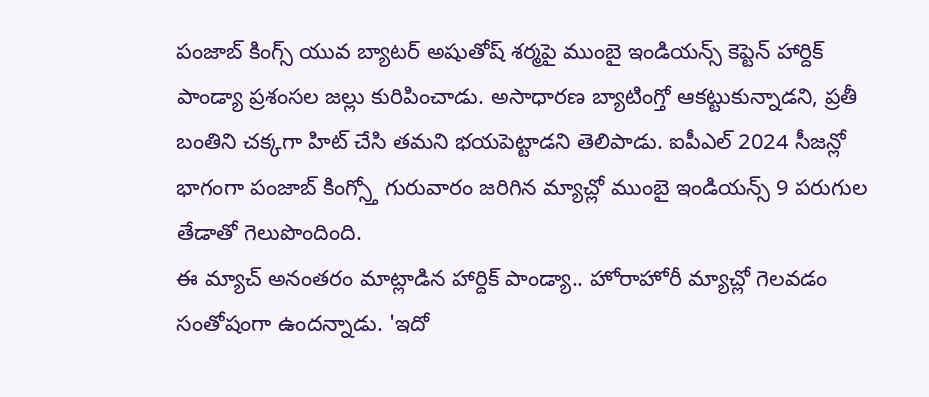పంజాబ్ కింగ్స్ యువ బ్యాటర్ అషుతోష్ శర్మపై ముంబై ఇండియన్స్ కెప్టెన్ హార్దిక్ పాండ్యా ప్రశంసల జల్లు కురిపించాడు. అసాధారణ బ్యాటింగ్తో ఆకట్టుకున్నాడని, ప్రతీ బంతిని చక్కగా హిట్ చేసి తమని భయపెట్టాడని తెలిపాడు. ఐపీఎల్ 2024 సీజన్లో భాగంగా పంజాబ్ కింగ్స్తో గురువారం జరిగిన మ్యాచ్లో ముంబై ఇండియన్స్ 9 పరుగుల తేడాతో గెలుపొందింది.
ఈ మ్యాచ్ అనంతరం మాట్లాడిన హార్దిక్ పాండ్యా.. హోరాహోరీ మ్యాచ్లో గెలవడం సంతోషంగా ఉందన్నాడు. 'ఇదో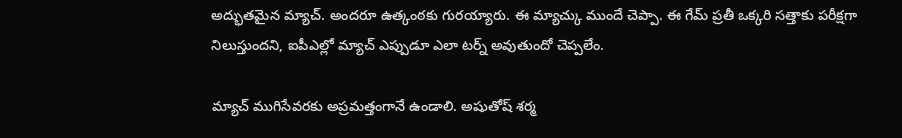అద్భుతమైన మ్యాచ్. అందరూ ఉత్కంఠకు గురయ్యారు. ఈ మ్యాచ్కు ముందే చెప్పా. ఈ గేమ్ ప్రతీ ఒక్కరి సత్తాకు పరీక్షగా నిలుస్తుందని, ఐపీఎల్లో మ్యాచ్ ఎప్పుడూ ఎలా టర్న్ అవుతుందో చెప్పలేం.

మ్యాచ్ ముగిసేవరకు అప్రమత్తంగానే ఉండాలి. అషుతోష్ శర్మ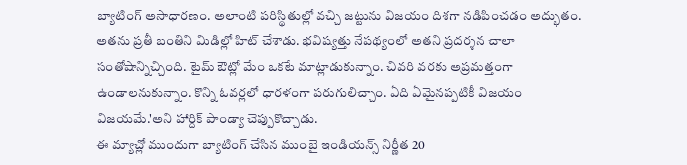బ్యాటింగ్ అసాధారణం. అలాంటి పరిస్థితుల్లో వచ్చి జట్టును విజయం దిశగా నడిపించడం అద్భుతం. అతను ప్రతీ బంతిని మిడిల్లో హిట్ చేశాడు. భవిష్యత్తు నేపథ్యంలో అతని ప్రదర్శన చాలా సంతోషాన్నిచ్చింది. టైమ్ ఔట్లో మేం ఒకటే మాట్లాడుకున్నాం. చివరి వరకు అప్రమత్తంగా ఉండాలనుకున్నాం. కొన్ని ఓవర్లలో ధారళంగా పరుగులిచ్చాం. ఏది ఏమైనప్పటికీ విజయం విజయమే.'అని హార్దిక్ పాండ్యా చెప్పుకొచ్చాడు.
ఈ మ్యాచ్లో ముందుగా బ్యాటింగ్ చేసిన ముంబై ఇండియన్స్ నిర్ణీత 20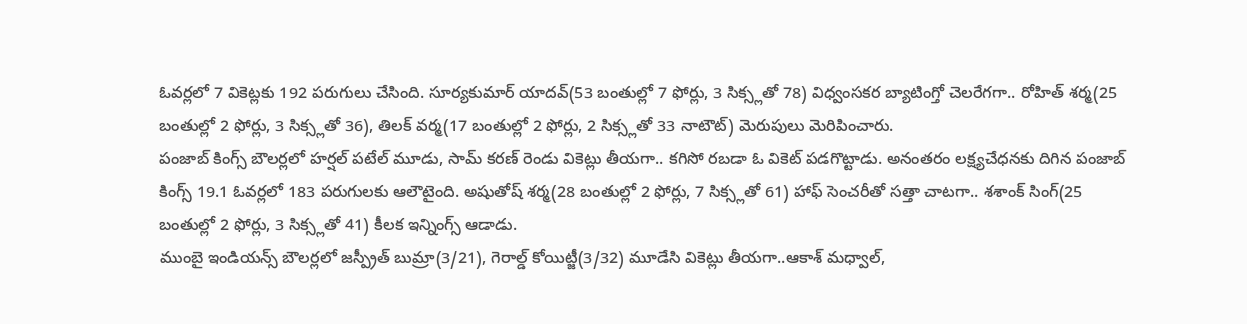ఓవర్లలో 7 వికెట్లకు 192 పరుగులు చేసింది. సూర్యకుమార్ యాదవ్(53 బంతుల్లో 7 ఫోర్లు, 3 సిక్స్లతో 78) విధ్వంసకర బ్యాటింగ్తో చెలరేగగా.. రోహిత్ శర్మ(25 బంతుల్లో 2 ఫోర్లు, 3 సిక్స్లతో 36), తిలక్ వర్మ(17 బంతుల్లో 2 ఫోర్లు, 2 సిక్స్లతో 33 నాటౌట్) మెరుపులు మెరిపించారు.
పంజాబ్ కింగ్స్ బౌలర్లలో హర్షల్ పటేల్ మూడు, సామ్ కరణ్ రెండు వికెట్లు తీయగా.. కగిసో రబడా ఓ వికెట్ పడగొట్టాడు. అనంతరం లక్ష్యచేధనకు దిగిన పంజాబ్ కింగ్స్ 19.1 ఓవర్లలో 183 పరుగులకు ఆలౌటైంది. అషుతోష్ శర్మ(28 బంతుల్లో 2 ఫోర్లు, 7 సిక్స్లతో 61) హాఫ్ సెంచరీతో సత్తా చాటగా.. శశాంక్ సింగ్(25 బంతుల్లో 2 ఫోర్లు, 3 సిక్స్లతో 41) కీలక ఇన్నింగ్స్ ఆడాడు.
ముంబై ఇండియన్స్ బౌలర్లలో జస్ప్రీత్ బుమ్రా(3/21), గెరాల్డ్ కోయిట్జీ(3/32) మూడేసి వికెట్లు తీయగా..ఆకాశ్ మధ్వాల్,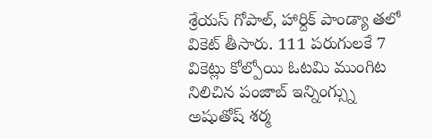శ్రేయస్ గోపాల్, హార్దిక్ పాండ్యా తలో వికెట్ తీసారు. 111 పరుగులకే 7 వికెట్లు కోల్పోయి ఓటమి ముంగిట నిలిచిన పంజాబ్ ఇన్నింగ్స్ను అషుతోష్ శర్మ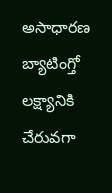అసాధారణ బ్యాటింగ్తో లక్ష్యానికి చేరువగా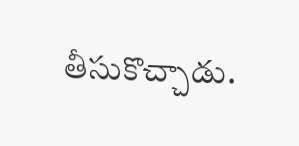తీసుకొచ్చాడు.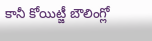కానీ కోయిట్జీ బౌలింగ్లో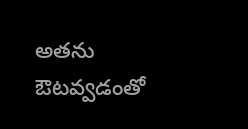అతను ఔటవ్వడంతో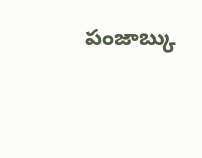పంజాబ్కు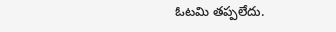ఓటమి తప్పలేదు.